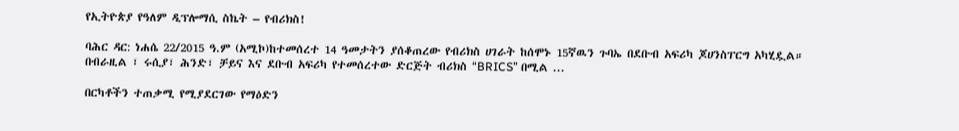የኢትዮጵያ የዓለም ዲፕሎማሲ ስኬት – የብሪክስ!

ባሕር ዳር: ነሐሴ 22/2015 ዓ.ም (አሚኮ)ከተመሰረተ 14 ዓመታትን ያሰቆጠረው የብሪክስ ሀገራት ከሰሞኑ 15ኛዉን ጉባኤ በደቡብ አፍሪካ ጆሀንስፐርግ አካሂዷል። በብራዚል ፣ ሩሲያ፣ ሕንድ፣ ቻይና እና ደቡብ አፍሪካ የተመሰረተው ድርጅት ብሪክስ “BRICS” በሚል ...

በርካቶችን ተጠቃሚ የሚያደርገው የማዕድን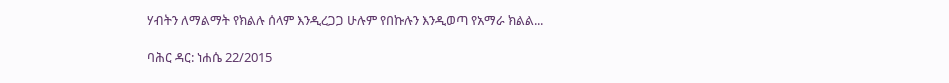ሃብትን ለማልማት የክልሉ ሰላም እንዲረጋጋ ሁሉም የበኩሉን እንዲወጣ የአማራ ክልል...

ባሕር ዳር: ነሐሴ 22/2015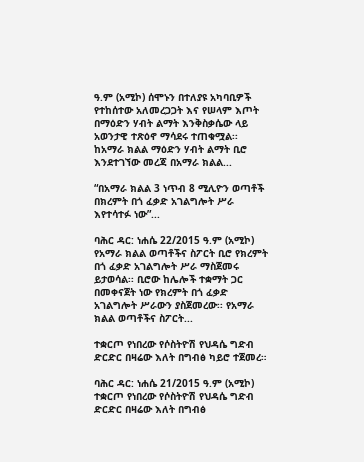ዓ.ም (አሚኮ) ሰሞኑን በተለያዩ አካባቢዎች የተከሰተው አለመረጋጋት እና የሠላም እጦት በማዕድን ሃብት ልማት እንቅስቃሴው ላይ አወንታዊ ተጽዕኖ ማሳደሩ ተጠቁሟል፡፡ ከአማራ ክልል ማዕድን ሃብት ልማት ቢሮ እንደተገኘው መረጃ በአማራ ክልል...

“በአማራ ክልል 3 ነጥብ 8 ሚሊዮን ወጣቶች በክረምት በጎ ፈቃድ አገልግሎት ሥራ እየተሳተፉ ነው”...

ባሕር ዳር: ነሐሴ 22/2015 ዓ.ም (አሚኮ) የአማራ ክልል ወጣቶችና ስፖርት ቢሮ የክረምት በጎ ፈቃድ አገልግሎት ሥራ ማስጀመሩ ይታወሳል፡፡ ቢሮው ከሌሎች ተቋማት ጋር በመቀናጀት ነው የክረምት በጎ ፈቃድ አገልግሎት ሥራውን ያስጀመረው፡፡ የአማራ ክልል ወጣቶችና ስፖርት...

ተቋርጦ የነበረው የሶስትዮሽ የህዳሴ ግድብ ድርድር በዛሬው እለት በግብፅ ካይሮ ተጀመረ።

ባሕር ዳር: ነሐሴ 21/2015 ዓ.ም (አሚኮ) ተቋርጦ የነበረው የሶስትዮሽ የህዳሴ ግድብ ድርድር በዛሬው እለት በግብፅ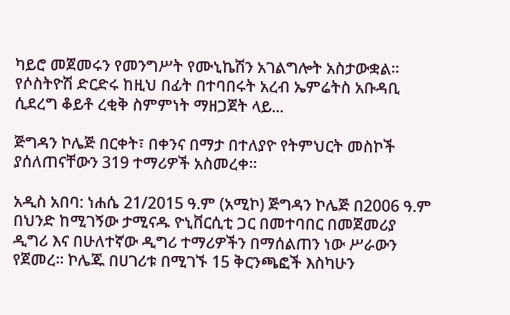ካይሮ መጀመሩን የመንግሥት የሙኒኬሽን አገልግሎት አስታውቋል። የሶስትዮሽ ድርድሩ ከዚህ በፊት በተባበሩት አረብ ኤምሬትስ አቡዳቢ ሲደረግ ቆይቶ ረቂቅ ስምምነት ማዘጋጀት ላይ...

ጅግዳን ኮሌጅ በርቀት፣ በቀንና በማታ በተለያዮ የትምህርት መስኮች ያሰለጠናቸውን 319 ተማሪዎች አስመረቀ።

አዲስ አበባ: ነሐሴ 21/2015 ዓ.ም (አሚኮ) ጅግዳን ኮሌጅ በ2006 ዓ.ም በህንድ ከሚገኝው ታሚናዱ ዮኒቨርሲቲ ጋር በመተባበር በመጀመሪያ ዲግሪ እና በሁለተኛው ዲግሪ ተማሪዎችን በማሰልጠን ነው ሥራውን የጀመረ። ኮሌጁ በሀገሪቱ በሚገኙ 15 ቅርንጫፎች እስካሁን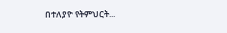በተለያዮ የትምህርት...